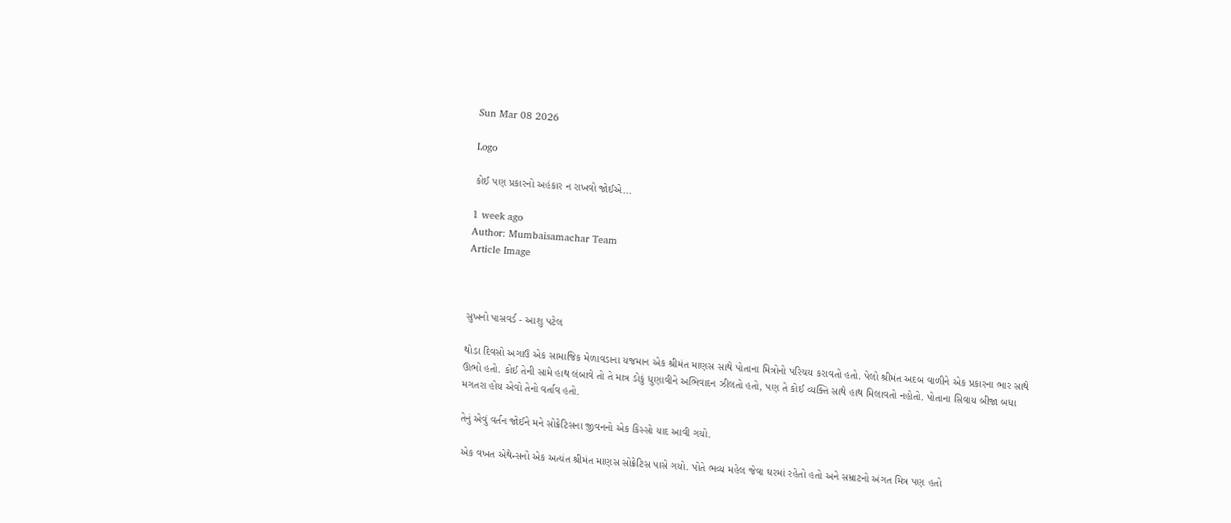Sun Mar 08 2026

Logo

કોઈ પણ પ્રકારનો અહંકાર ન રાખવો જોઈએ...

1 week ago
Author: Mumbaisamachar Team
Article Image



સુખનો પાસવર્ડ - આશુ પટેલ

થોડા દિવસો અગાઉ એક સામાજિક મેળાવડાના યજમાન એક શ્રીમંત માણસ સાથે પોતાના મિત્રોનો પરિચય કરાવતો હતો. પેલો શ્રીમંત અદબ વાળીને એક પ્રકારના ભાર સાથે ઊભો હતો. કોઈ તેની સામે હાથ લંબાવે તો તે માત્ર ડોકું ધુણાવીને અભિવાદન ઝીલતો હતો, પણ તે કોઈ વ્યક્તિ સાથે હાથ મિલાવતો નહોતો. પોતાના સિવાય બીજા બધા મગતરા હોય એવો તેનો વર્તાવ હતો.

તેનું એવું વર્તન જોઈને મને સોક્રેટિસના જીવનનો એક કિસ્સો યાદ આવી ગયો.

 એક વખત એથેન્સનો એક અત્યંત શ્રીમંત માણસ સોક્રેટિસ પાસે ગયો. પોતે ભવ્ય મહેલ જેવા ઘરમાં રહેતો હતો અને સમ્રાટનો અંગત મિત્ર પણ હતો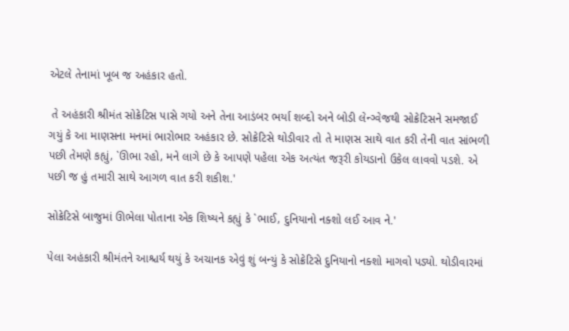એટલે તેનામાં ખૂબ જ અહંકાર હતો.

 તે અહંકારી શ્રીમંત સોક્રેટિસ પાસે ગયો અને તેના આડંબર ભર્યા શબ્દો અને બોડી લેન્ગ્વેજથી સોક્રેટિસને સમજાઈ ગયું કે આ માણસના મનમાં ભારોભાર અહંકાર છે. સોક્રેટિસે થોડીવાર તો તે માણસ સાથે વાત કરી તેની વાત સાંભળી પછી તેમણે કહ્યું, `ઊભા રહો, મને લાગે છે કે આપણે પહેલા એક અત્યંત જરૂરી કોયડાનો ઉકેલ લાવવો પડશે. એ પછી જ હું તમારી સાથે આગળ વાત કરી શકીશ.'

સોક્રેટિસે બાજુમાં ઊભેલા પોતાના એક શિષ્યને કહ્યું કે `ભાઈ, દુનિયાનો નક્શો લઈ આવ ને.'

પેલા અહંકારી શ્રીમંતને આશ્ચર્ય થયું કે અચાનક એવું શું બન્યું કે સોક્રેટિસે દુનિયાનો નક્શો માગવો પડ્યો. થોડીવારમાં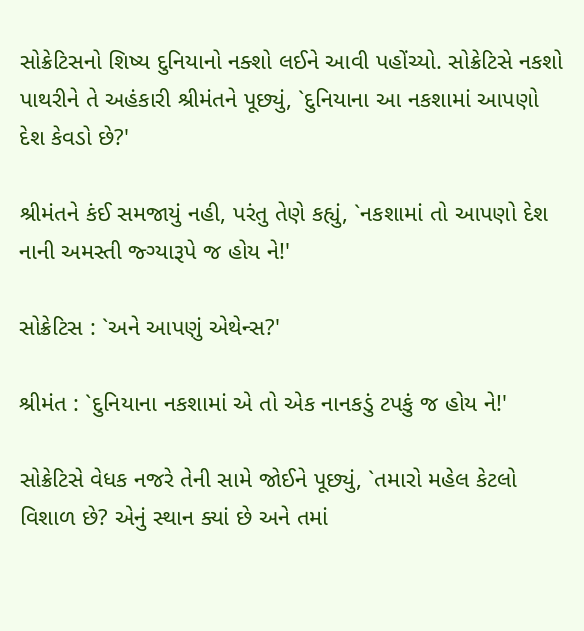સોક્રેટિસનો શિષ્ય દુનિયાનો નક્શો લઈને આવી પહોંચ્યો. સોક્રેટિસે નકશો પાથરીને તે અહંકારી શ્રીમંતને પૂછ્યું, `દુનિયાના આ નકશામાં આપણો દેશ કેવડો છે?'

શ્રીમંતને કંઈ સમજાયું નહી, પરંતુ તેણે કહ્યું, `નકશામાં તો આપણો દેશ નાની અમસ્તી જ્ગ્યારૂપે જ હોય ને!'

સોક્રેટિસ : `અને આપણું એથેન્સ?'

શ્રીમંત : `દુનિયાના નકશામાં એ તો એક નાનકડું ટપકું જ હોય ને!'

સોક્રેટિસે વેધક નજરે તેની સામે જોઈને પૂછ્યું, `તમારો મહેલ કેટલો વિશાળ છે? એનું સ્થાન ક્યાં છે અને તમાં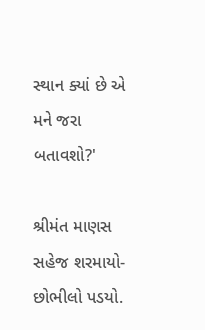સ્થાન ક્યાં છે એ મને જરા બતાવશો?'

શ્રીમંત માણસ સહેજ શરમાયો-છોભીલો પડયો.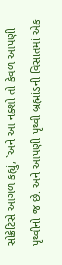સોક્રેટિસે આગળ કહ્યું, `અને આ નક્શો તો કેવળ આપણી પૃથ્વીનો જ છે. અને આપણી પૃથ્વી બ્રહ્માંડની વિસાતમાં એક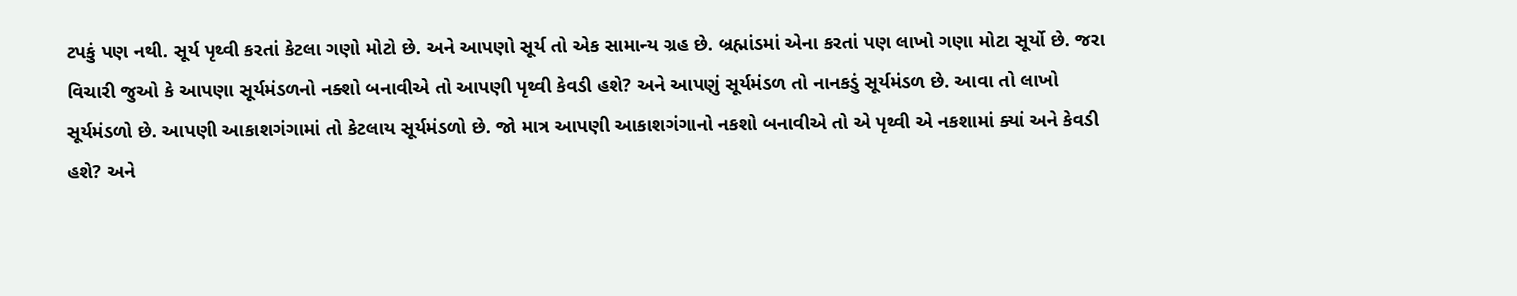ટપકું પણ નથી. સૂર્ય પૃથ્વી કરતાં કેટલા ગણો મોટો છે. અને આપણો સૂર્ય તો એક સામાન્ય ગ્રહ છે. બ્રહ્માંડમાં એના કરતાં પણ લાખો ગણા મોટા સૂર્યો છે. જરા વિચારી જુઓ કે આપણા સૂર્યમંડળનો નક્શો બનાવીએ તો આપણી પૃથ્વી કેવડી હશે? અને આપણું સૂર્યમંડળ તો નાનકડું સૂર્યમંડળ છે. આવા તો લાખો સૂર્યમંડળો છે. આપણી આકાશગંગામાં તો કેટલાય સૂર્યમંડળો છે. જો માત્ર આપણી આકાશગંગાનો નકશો બનાવીએ તો એ પૃથ્વી એ નકશામાં ક્યાં અને કેવડી હશે? અને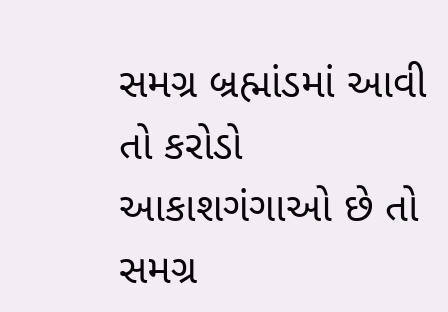સમગ્ર બ્રહ્માંડમાં આવી તો કરોડો આકાશગંગાઓ છે તો સમગ્ર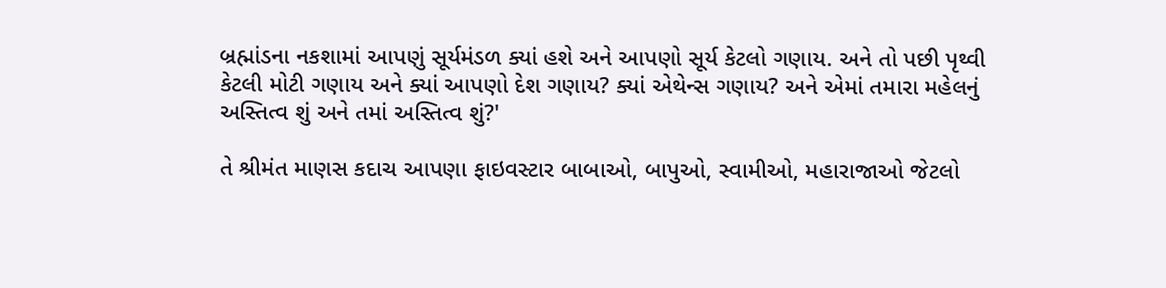બ્રહ્માંડના નકશામાં આપણું સૂર્યમંડળ ક્યાં હશે અને આપણો સૂર્ય કેટલો ગણાય. અને તો પછી પૃથ્વી કેટલી મોટી ગણાય અને ક્યાં આપણો દેશ ગણાય? ક્યાં એથેન્સ ગણાય? અને એમાં તમારા મહેલનું અસ્તિત્વ શું અને તમાં અસ્તિત્વ શું?'

તે શ્રીમંત માણસ કદાચ આપણા ફાઇવસ્ટાર બાબાઓ, બાપુઓ, સ્વામીઓ, મહારાજાઓ જેટલો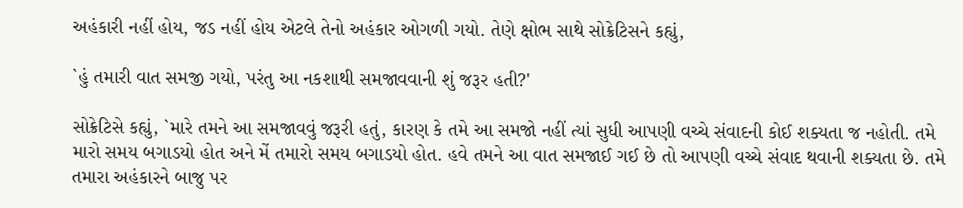અહંકારી નહીં હોય, જડ નહીં હોય એટલે તેનો અહંકાર ઓગળી ગયો. તેણે ક્ષોભ સાથે સોક્રેટિસને કહ્યું,

`હું તમારી વાત સમજી ગયો, પરંતુ આ નકશાથી સમજાવવાની શું જરૂર હતી?'

સોક્રેટિસે કહ્યું, `મારે તમને આ સમજાવવું જરૂરી હતું, કારણ કે તમે આ સમજો નહીં ત્યાં સુધી આપણી વચ્ચે સંવાદની કોઈ શક્યતા જ નહોતી. તમે મારો સમય બગાડયો હોત અને મેં તમારો સમય બગાડયો હોત. હવે તમને આ વાત સમજાઈ ગઈ છે તો આપણી વચ્ચે સંવાદ થવાની શક્યતા છે. તમે તમારા અહંકારને બાજુ પર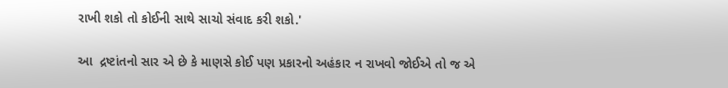રાખી શકો તો કોઈની સાથે સાચો સંવાદ કરી શકો.'

આ  દ્રષ્ટાંતનો સાર એ છે કે માણસે કોઈ પણ પ્રકારનો અહંકાર ન રાખવો જોઈએ તો જ એ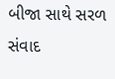બીજા સાથે સરળ સંવાદ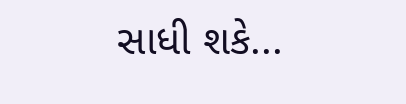સાધી શકે...